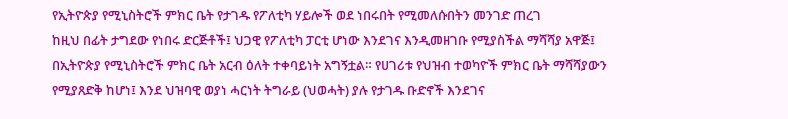የኢትዮጵያ የሚኒስትሮች ምክር ቤት የታገዱ የፖለቲካ ሃይሎች ወደ ነበሩበት የሚመለሱበትን መንገድ ጠረገ
ከዚህ በፊት ታግደው የነበሩ ድርጅቶች፤ ህጋዊ የፖለቲካ ፓርቲ ሆነው እንደገና እንዲመዘገቡ የሚያስችል ማሻሻያ አዋጅ፤ በኢትዮጵያ የሚኒስትሮች ምክር ቤት አርብ ዕለት ተቀባይነት አግኝቷል። የሀገሪቱ የህዝብ ተወካዮች ምክር ቤት ማሻሻያውን የሚያጸድቅ ከሆነ፤ እንደ ህዝባዊ ወያነ ሓርነት ትግራይ (ህወሓት) ያሉ የታገዱ ቡድኖች እንደገና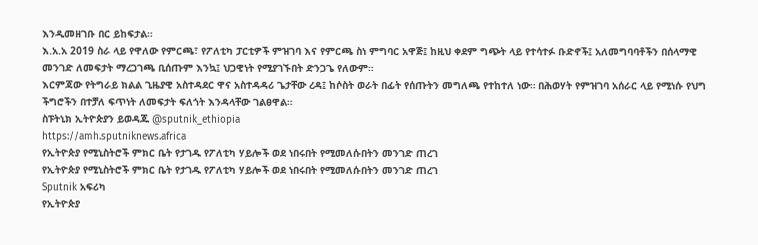እንዲመዘገቡ በር ይከፍታል።
እ.አ.አ 2019 ስራ ላይ የዋለው የምርጫ፣ የፖለቲካ ፓርቲዎች ምዝገባ እና የምርጫ ስነ ምግባር አዋጅ፤ ከዚህ ቀደም ግጭት ላይ የተሳተፉ ቡድኖች፤ አለመግባባቶችን በሰላማዊ መንገድ ለመፍታት ማረጋገጫ ቢሰጡም እንኳ፤ ህጋዊነት የሚያገኙበት ድንጋጌ የለውም።
እርምጃው የትግራይ ክልል ጊዜያዊ አስተዳደር ዋና አስተዳዳሪ ጌታቸው ረዳ፤ ከሶስት ወራት በፊት የሰጡትን መግለጫ የተከተለ ነው። በሕወሃት የምዝገባ አሰራር ላይ የሚነሱ የህግ ችግሮችን በተቻለ ፍጥነት ለመፍታት ፍለጎት እንዳላቸው ገልፀዋል።
ስፑትኒክ ኢትዮጵያን ይወዳጁ @sputnik_ethiopia
https://amh.sputniknews.africa
የኢትዮጵያ የሚኒስትሮች ምክር ቤት የታገዱ የፖለቲካ ሃይሎች ወደ ነበሩበት የሚመለሱበትን መንገድ ጠረገ
የኢትዮጵያ የሚኒስትሮች ምክር ቤት የታገዱ የፖለቲካ ሃይሎች ወደ ነበሩበት የሚመለሱበትን መንገድ ጠረገ
Sputnik አፍሪካ
የኢትዮጵያ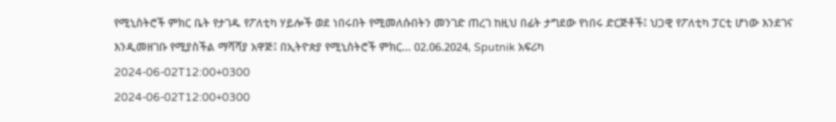የሚኒስትሮች ምክር ቤት የታገዱ የፖለቲካ ሃይሎች ወደ ነበሩበት የሚመለሱበትን መንገድ ጠረገ ከዚህ በፊት ታግደው የነበሩ ድርጅቶች፤ ህጋዊ የፖለቲካ ፓርቲ ሆነው እንደገና እንዲመዘገቡ የሚያስችል ማሻሻያ አዋጅ፤ በኢትዮጵያ የሚኒስትሮች ምክር... 02.06.2024, Sputnik አፍሪካ
2024-06-02T12:00+0300
2024-06-02T12:00+0300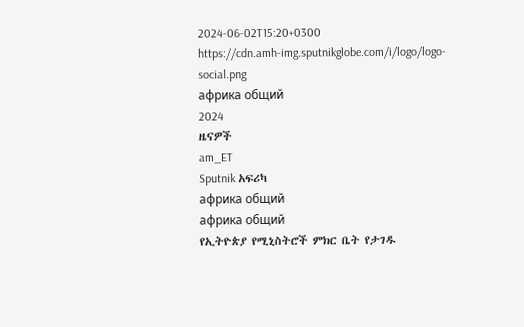2024-06-02T15:20+0300
https://cdn.amh-img.sputnikglobe.com/i/logo/logo-social.png
африка общий
2024
ዜናዎች
am_ET
Sputnik አፍሪካ
африка общий
африка общий
የኢትዮጵያ የሚኒስትሮች ምክር ቤት የታገዱ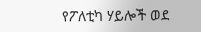የፖለቲካ ሃይሎች ወደ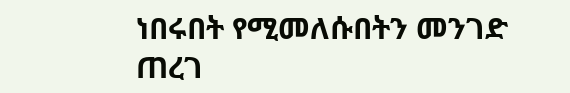ነበሩበት የሚመለሱበትን መንገድ ጠረገ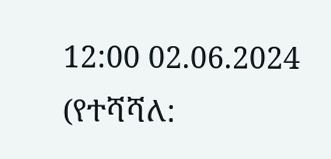12:00 02.06.2024 (የተሻሻለ: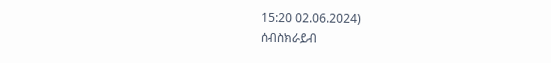15:20 02.06.2024)
ሰብስክራይብ